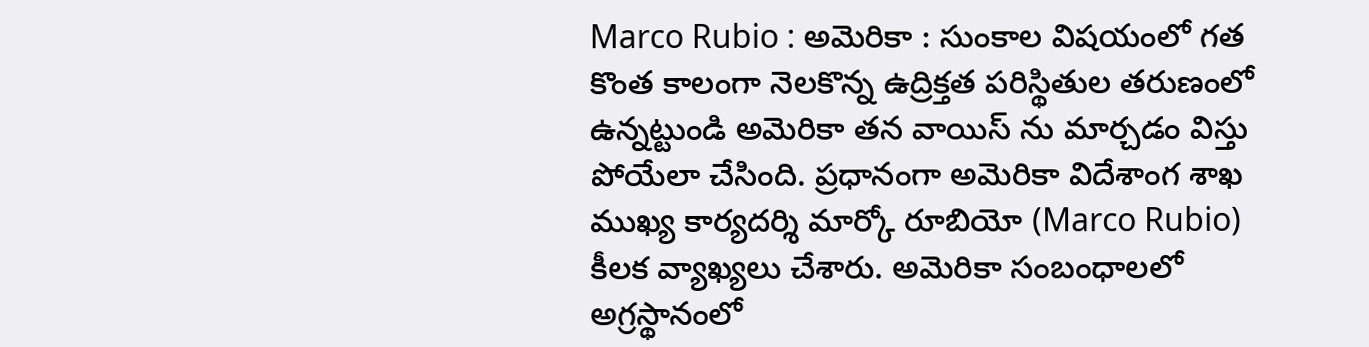Marco Rubio : అమెరికా : సుంకాల విషయంలో గత కొంత కాలంగా నెలకొన్న ఉద్రిక్తత పరిస్థితుల తరుణంలో ఉన్నట్టుండి అమెరికా తన వాయిస్ ను మార్చడం విస్తు పోయేలా చేసింది. ప్రధానంగా అమెరికా విదేశాంగ శాఖ ముఖ్య కార్యదర్శి మార్కో రూబియో (Marco Rubio) కీలక వ్యాఖ్యలు చేశారు. అమెరికా సంబంధాలలో అగ్రస్థానంలో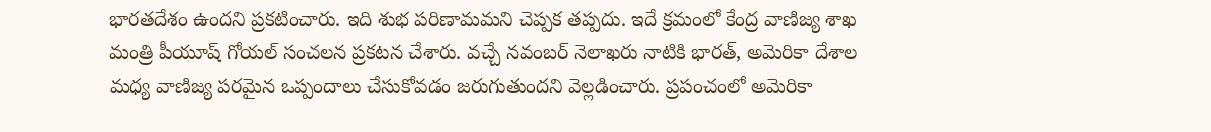భారతదేశం ఉందని ప్రకటించారు. ఇది శుభ పరిణామమని చెప్పక తప్పదు. ఇదే క్రమంలో కేంద్ర వాణిజ్య శాఖ మంత్రి పీయూష్ గోయల్ సంచలన ప్రకటన చేశారు. వచ్చే నవంబర్ నెలాఖరు నాటికి భారత్, అమెరికా దేశాల మధ్య వాణిజ్య పరమైన ఒప్పందాలు చేసుకోవడం జరుగుతుందని వెల్లడించారు. ప్రపంచంలో అమెరికా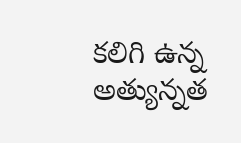కలిగి ఉన్న అత్యున్నత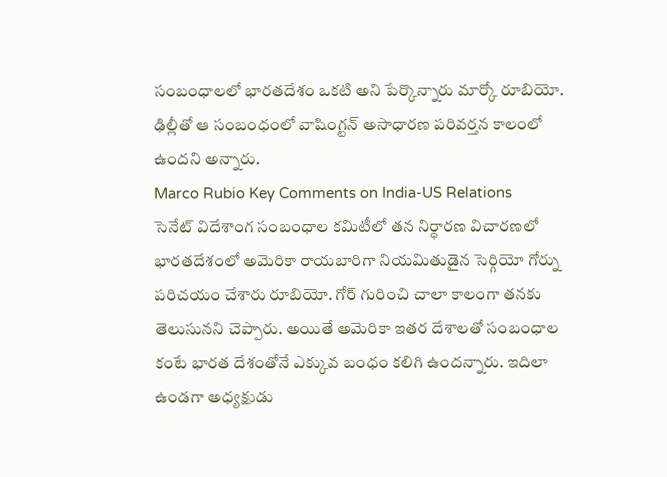సంబంధాలలో భారతదేశం ఒకటి అని పేర్కొన్నారు మార్కో రూబియో. ఢిల్లీతో ఆ సంబంధంలో వాషింగ్టన్ అసాధారణ పరివర్తన కాలంలో ఉందని అన్నారు.
Marco Rubio Key Comments on India-US Relations
సెనేట్ విదేశాంగ సంబంధాల కమిటీలో తన నిర్ధారణ విచారణలో భారతదేశంలో అమెరికా రాయబారిగా నియమితుడైన సెర్గియో గోర్ను పరిచయం చేశారు రూబియో. గోర్ గురించి చాలా కాలంగా తనకు తెలుసునని చెప్పారు. అయితే అమెరికా ఇతర దేశాలతో సంబంధాల కంటే భారత దేశంతోనే ఎక్కువ బంధం కలిగి ఉందన్నారు. ఇదిలా ఉండగా అధ్యక్షుడు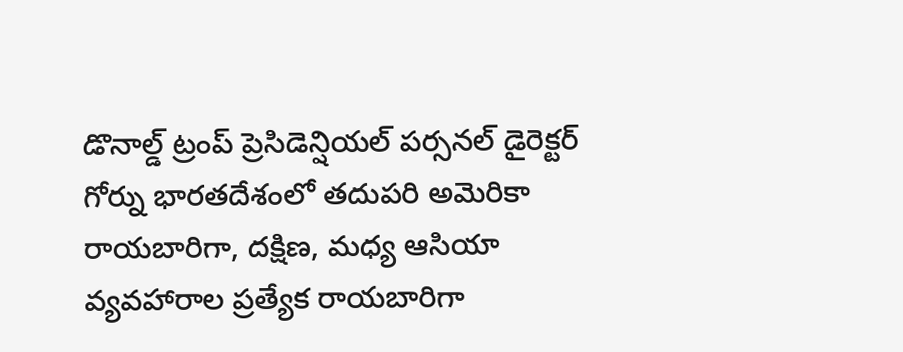డొనాల్డ్ ట్రంప్ ప్రెసిడెన్షియల్ పర్సనల్ డైరెక్టర్ గోర్ను భారతదేశంలో తదుపరి అమెరికా రాయబారిగా, దక్షిణ, మధ్య ఆసియా వ్యవహారాల ప్రత్యేక రాయబారిగా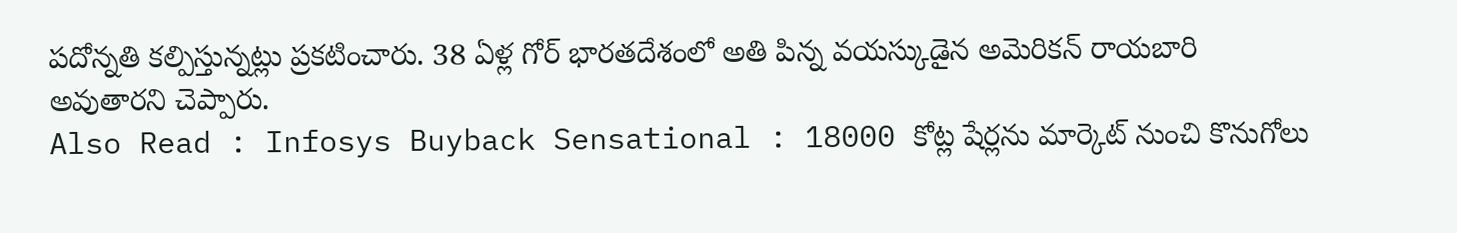పదోన్నతి కల్పిస్తున్నట్లు ప్రకటించారు. 38 ఏళ్ల గోర్ భారతదేశంలో అతి పిన్న వయస్కుడైన అమెరికన్ రాయబారి అవుతారని చెప్పారు.
Also Read : Infosys Buyback Sensational : 18000 కోట్ల షేర్లను మార్కెట్ నుంచి కొనుగోలు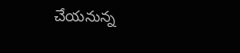చేయనున్న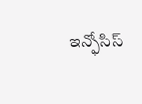ఇన్ఫోసిస్